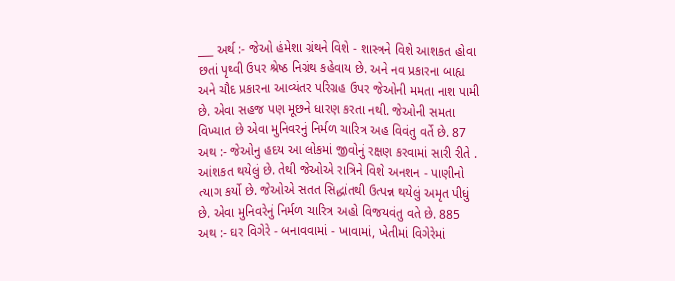___ અર્થ :- જેઓ હંમેશા ગ્રંથને વિશે - શાસ્ત્રને વિશે આશકત હોવા છતાં પૃથ્વી ઉપર શ્રેષ્ઠ નિગ્રંથ કહેવાય છે. અને નવ પ્રકારના બાહ્ય અને ચૌદ પ્રકારના આવ્યંતર પરિગ્રહ ઉપર જેઓની મમતા નાશ પામી છે. એવા સહજ પણ મૂછને ધારણ કરતા નથી. જેઓની સમતા વિખ્યાત છે એવા મુનિવરનું નિર્મળ ચારિત્ર અહ વિવંતુ વર્તે છે. 87 અથ :- જેઓનુ હદય આ લોકમાં જીવોનું રક્ષણ કરવામાં સારી રીતે . આંશકત થયેલું છે. તેથી જેઓએ રાત્રિને વિશે અનશન - પાણીનો ત્યાગ કર્યો છે. જેઓએ સતત સિદ્ધાંતથી ઉત્પન્ન થયેલું અમૃત પીધું છે. એવા મુનિવરેનું નિર્મળ ચારિત્ર અહો વિજયવંતુ વતે છે. 885 અથ :- ઘર વિગેરે - બનાવવામાં - ખાવામાં, ખેતીમાં વિગેરેમાં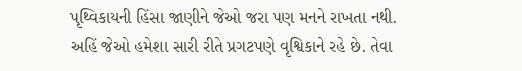પૃથ્વિકાયની હિંસા જાણીને જેઓ જરા પણ મનને રાખતા નથી. અહિં જેઓ હમેશા સારી રીતે પ્રગટપણે વૃશ્વિકાને રહે છે. તેવા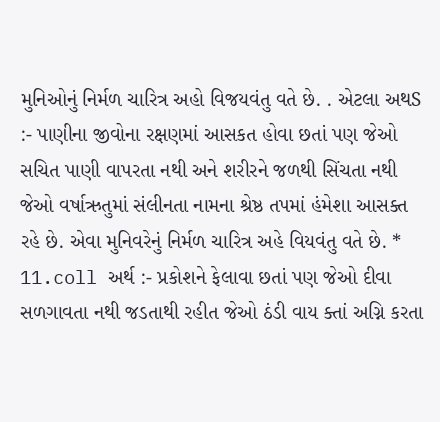મુનિઓનું નિર્મળ ચારિત્ર અહો વિજયવંતુ વતે છે. . એટલા અથS :- પાણીના જીવોના રક્ષણમાં આસકત હોવા છતાં પણ જેઓ સચિત પાણી વાપરતા નથી અને શરીરને જળથી સિંચતા નથી જેઓ વર્ષાઋતુમાં સંલીનતા નામના શ્રેષ્ઠ તપમાં હંમેશા આસક્ત રહે છે. એવા મુનિવરેનું નિર્મળ ચારિત્ર અહે વિયવંતુ વતે છે. * 11.coll અર્થ :- પ્રકોશને ફેલાવા છતાં પણ જેઓ દીવા સળગાવતા નથી જડતાથી રહીત જેઓ ઠંડી વાય ક્તાં અગ્નિ કરતા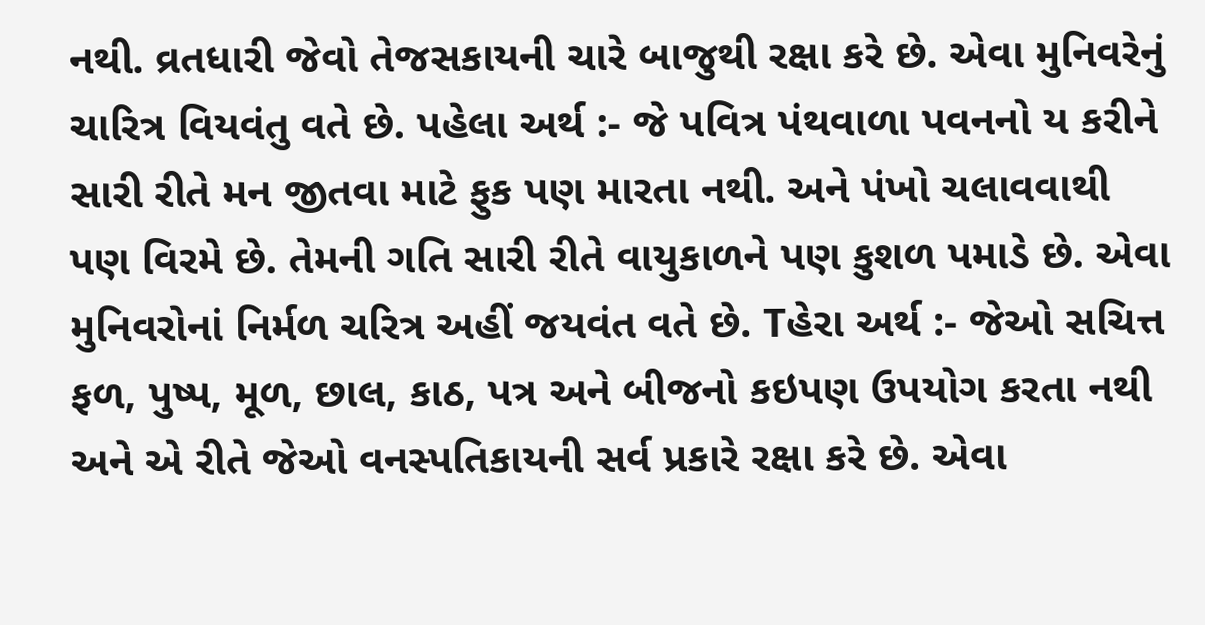નથી. વ્રતધારી જેવો તેજસકાયની ચારે બાજુથી રક્ષા કરે છે. એવા મુનિવરેનું ચારિત્ર વિયવંતુ વતે છે. પહેલા અર્થ :- જે પવિત્ર પંથવાળા પવનનો ય કરીને સારી રીતે મન જીતવા માટે ફુક પણ મારતા નથી. અને પંખો ચલાવવાથી પણ વિરમે છે. તેમની ગતિ સારી રીતે વાયુકાળને પણ કુશળ પમાડે છે. એવા મુનિવરોનાં નિર્મળ ચરિત્ર અહીં જયવંત વતે છે. Tહેરા અર્થ :- જેઓ સચિત્ત ફળ, પુષ્પ, મૂળ, છાલ, કાઠ, પત્ર અને બીજનો કઇપણ ઉપયોગ કરતા નથી અને એ રીતે જેઓ વનસ્પતિકાયની સર્વ પ્રકારે રક્ષા કરે છે. એવા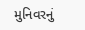મુનિવરનું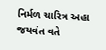નિર્મળ ચારિત્ર અહા જયવંત વતે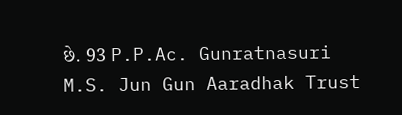છે. 93 P.P.Ac. Gunratnasuri M.S. Jun Gun Aaradhak Trust